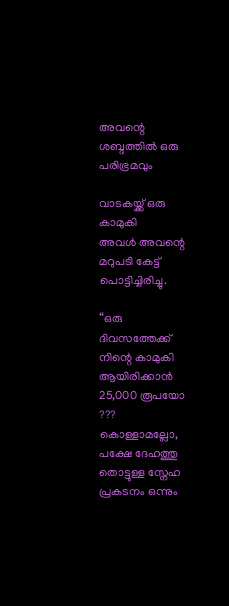അവന്റെ ശബ്ദത്തിൽ ഒരു പരിഭ്രമവും

വാടകയ്ക്ക് ഒരു കാമുകി
അവൾ അവന്റെ മറുപടി കേട്ട് പൊട്ടിച്ചിരിച്ചു.

“ഒരു ദിവസത്തേക്ക് നിന്റെ കാമുകി ആയിരിക്കാൻ 25,000 രൂപയോ ??? കൊള്ളാമല്ലോ, പക്ഷേ ദേഹത്തു തൊട്ടുള്ള സ്നേഹ പ്രകടനം ഒന്നും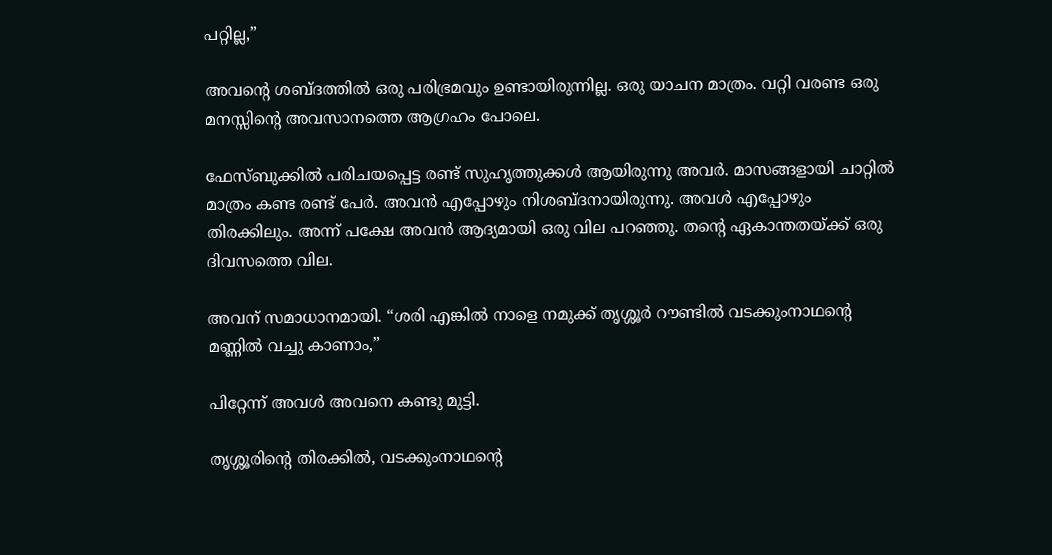പറ്റില്ല,”

അവന്റെ ശബ്ദത്തിൽ ഒരു പരിഭ്രമവും ഉണ്ടായിരുന്നില്ല. ഒരു യാചന മാത്രം. വറ്റി വരണ്ട ഒരു മനസ്സിന്റെ അവസാനത്തെ ആഗ്രഹം പോലെ.

ഫേസ്ബുക്കിൽ പരിചയപ്പെട്ട രണ്ട് സുഹൃത്തുക്കൾ ആയിരുന്നു അവർ. മാസങ്ങളായി ചാറ്റിൽ മാത്രം കണ്ട രണ്ട് പേർ. അവൻ എപ്പോഴും നിശബ്ദനായിരുന്നു. അവൾ എപ്പോഴും തിരക്കിലും. അന്ന് പക്ഷേ അവൻ ആദ്യമായി ഒരു വില പറഞ്ഞു. തന്റെ ഏകാന്തതയ്ക്ക് ഒരു ദിവസത്തെ വില.

അവന് സമാധാനമായി. “ശരി എങ്കിൽ നാളെ നമുക്ക് തൃശ്ശൂർ റൗണ്ടിൽ വടക്കുംനാഥന്റെ മണ്ണിൽ വച്ചു കാണാം,”

പിറ്റേന്ന് അവൾ അവനെ കണ്ടു മുട്ടി.

തൃശ്ശൂരിന്റെ തിരക്കിൽ, വടക്കുംനാഥന്റെ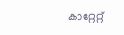കാറ്റേറ്റ്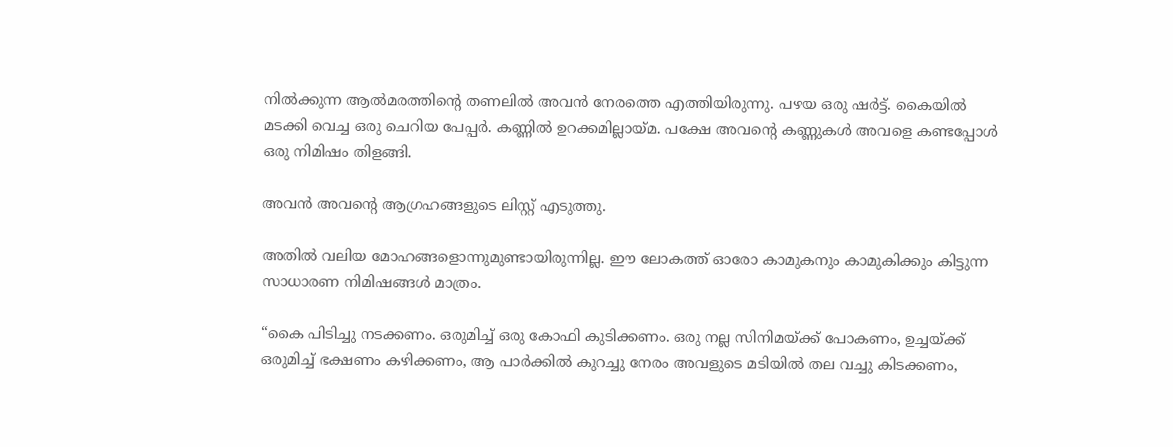നിൽക്കുന്ന ആൽമരത്തിന്റെ തണലിൽ അവൻ നേരത്തെ എത്തിയിരുന്നു. പഴയ ഒരു ഷർട്ട്. കൈയിൽ മടക്കി വെച്ച ഒരു ചെറിയ പേപ്പർ. കണ്ണിൽ ഉറക്കമില്ലായ്മ. പക്ഷേ അവന്റെ കണ്ണുകൾ അവളെ കണ്ടപ്പോൾ ഒരു നിമിഷം തിളങ്ങി.

അവൻ അവന്റെ ആഗ്രഹങ്ങളുടെ ലിസ്റ്റ് എടുത്തു.

അതിൽ വലിയ മോഹങ്ങളൊന്നുമുണ്ടായിരുന്നില്ല. ഈ ലോകത്ത് ഓരോ കാമുകനും കാമുകിക്കും കിട്ടുന്ന സാധാരണ നിമിഷങ്ങൾ മാത്രം.

“കൈ പിടിച്ചു നടക്കണം. ഒരുമിച്ച് ഒരു കോഫി കുടിക്കണം. ഒരു നല്ല സിനിമയ്ക്ക് പോകണം, ഉച്ചയ്ക്ക് ഒരുമിച്ച് ഭക്ഷണം കഴിക്കണം, ആ പാർക്കിൽ കുറച്ചു നേരം അവളുടെ മടിയിൽ തല വച്ചു കിടക്കണം,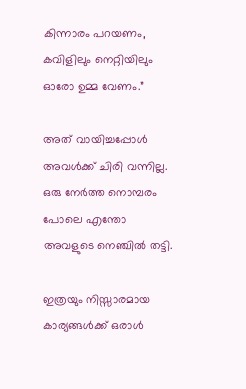കിന്നാരം പറയണം, കവിളിലും നെറ്റിയിലും ഓരോ ഉമ്മ വേണം.”

അത് വായിച്ചപ്പോൾ അവൾക്ക് ചിരി വന്നില്ല. ഒരു നേർത്ത നൊമ്പരം പോലെ എന്തോ അവളുടെ നെഞ്ചിൽ തട്ടി.

ഇത്രയും നിസ്സാരമായ കാര്യങ്ങൾക്ക് ഒരാൾ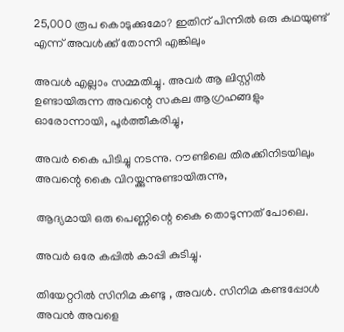25,000 രൂപ കൊടുക്കുമോ? ഇതിന് പിന്നിൽ ഒരു കഥയുണ്ട് എന്ന് അവൾക്ക് തോന്നി എങ്കിലും

അവൾ എല്ലാം സമ്മതിച്ചു. അവർ ആ ലിസ്റ്റിൽ ഉണ്ടായിരുന്ന അവന്റെ സകല ആഗ്രഹങ്ങളും ഓരോന്നായി, പൂർത്തീകരിച്ചു,

അവർ കൈ പിടിച്ചു നടന്നു. റൗണ്ടിലെ തിരക്കിനിടയിലും അവന്റെ കൈ വിറയ്ക്കുന്നുണ്ടായിരുന്നു,

ആദ്യമായി ഒരു പെണ്ണിന്റെ കൈ തൊടുന്നത് പോലെ.

അവർ ഒരേ കപ്പിൽ കാപ്പി കുടിച്ചു.

തിയേറ്ററിൽ സിനിമ കണ്ടു , അവൾ. സിനിമ കണ്ടപ്പോൾ അവൻ അവളെ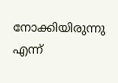നോക്കിയിരുന്നു എന്ന്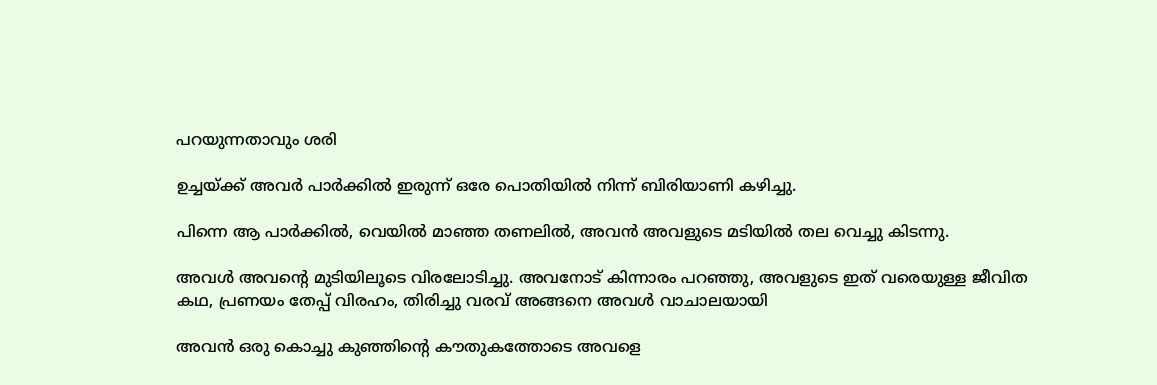പറയുന്നതാവും ശരി

ഉച്ചയ്ക്ക് അവർ പാർക്കിൽ ഇരുന്ന് ഒരേ പൊതിയിൽ നിന്ന് ബിരിയാണി കഴിച്ചു.

പിന്നെ ആ പാർക്കിൽ, വെയിൽ മാഞ്ഞ തണലിൽ, അവൻ അവളുടെ മടിയിൽ തല വെച്ചു കിടന്നു.

അവൾ അവന്റെ മുടിയിലൂടെ വിരലോടിച്ചു. അവനോട് കിന്നാരം പറഞ്ഞു, അവളുടെ ഇത് വരെയുള്ള ജീവിത കഥ, പ്രണയം തേപ്പ് വിരഹം, തിരിച്ചു വരവ് അങ്ങനെ അവൾ വാചാലയായി

അവൻ ഒരു കൊച്ചു കുഞ്ഞിന്റെ കൗതുകത്തോടെ അവളെ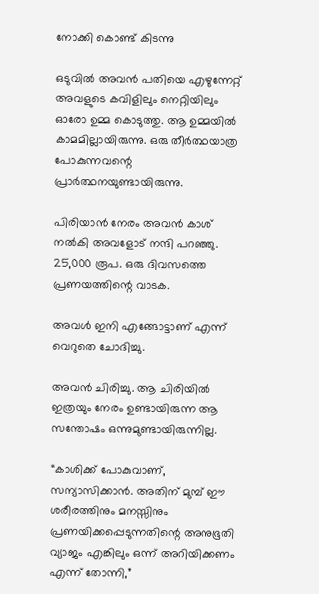നോക്കി കൊണ്ട് കിടന്നു

ഒടുവിൽ അവൻ പതിയെ എഴുന്നേറ്റ് അവളുടെ കവിളിലും നെറ്റിയിലും ഓരോ ഉമ്മ കൊടുത്തു. ആ ഉമ്മയിൽ കാമമില്ലായിരുന്നു. ഒരു തീർത്ഥയാത്ര പോകുന്നവന്റെ പ്രാർത്ഥനയുണ്ടായിരുന്നു.

പിരിയാൻ നേരം അവൻ കാശ് നൽകി അവളോട് നന്ദി പറഞ്ഞു. 25,000 രൂപ. ഒരു ദിവസത്തെ പ്രണയത്തിന്റെ വാടക.

അവൾ ഇനി എങ്ങോട്ടാണ് എന്ന് വെറുതെ ചോദിച്ചു.

അവൻ ചിരിച്ചു. ആ ചിരിയിൽ ഇത്രയും നേരം ഉണ്ടായിരുന്ന ആ സന്തോഷം ഒന്നുമുണ്ടായിരുന്നില്ല.

“കാശിക്ക് പോകുവാണ്, സന്യാസിക്കാൻ. അതിന് മുമ്പ് ഈ ശരീരത്തിനും മനസ്സിനും പ്രണയിക്കപ്പെടുന്നതിന്റെ അനുഭൂതി വ്യാജം എങ്കിലും ഒന്ന് അറിയിക്കണം എന്ന് തോന്നി,”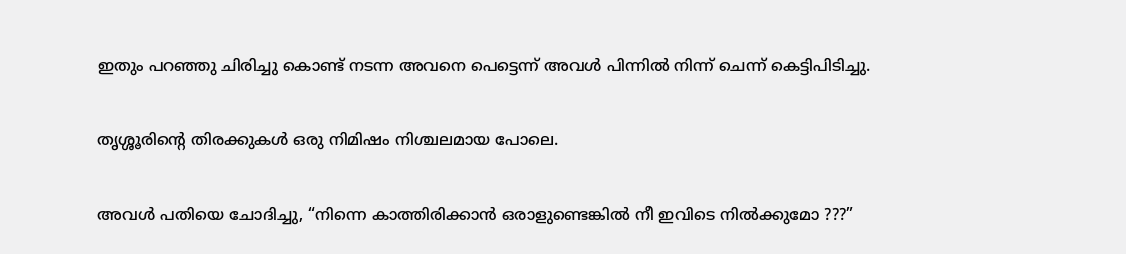ഇതും പറഞ്ഞു ചിരിച്ചു കൊണ്ട് നടന്ന അവനെ പെട്ടെന്ന് അവൾ പിന്നിൽ നിന്ന് ചെന്ന് കെട്ടിപിടിച്ചു.

തൃശ്ശൂരിന്റെ തിരക്കുകൾ ഒരു നിമിഷം നിശ്ചലമായ പോലെ.

അവൾ പതിയെ ചോദിച്ചു, “നിന്നെ കാത്തിരിക്കാൻ ഒരാളുണ്ടെങ്കിൽ നീ ഇവിടെ നിൽക്കുമോ ???”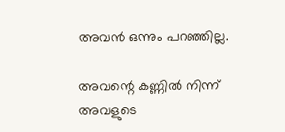അവൻ ഒന്നും പറഞ്ഞില്ല.

അവന്റെ കണ്ണിൽ നിന്ന് അവളുടെ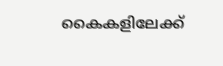കൈകളിലേക്ക്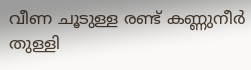വീണ ചൂടുള്ള രണ്ട് കണ്ണുനീർ തുള്ളി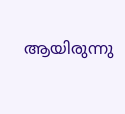ആയിരുന്നു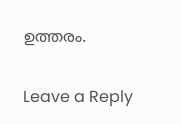ഉത്തരം.

Leave a Reply